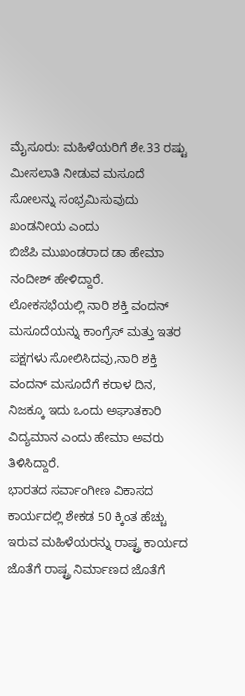ಮೈಸೂರು: ಮಹಿಳೆಯರಿಗೆ ಶೇ.33 ರಷ್ಟು ಮೀಸಲಾತಿ ನೀಡುವ ಮಸೂದೆ ಸೋಲನ್ನು ಸಂಭ್ರಮಿಸುವುದು ಖಂಡನೀಯ ಎಂದು
ಬಿಜೆಪಿ ಮುಖಂಡರಾದ ಡಾ ಹೇಮಾ ನಂದೀಶ್ ಹೇಳಿದ್ದಾರೆ.
ಲೋಕಸಭೆಯಲ್ಲಿ ನಾರಿ ಶಕ್ತಿ ವಂದನ್ ಮಸೂದೆಯನ್ನು ಕಾಂಗ್ರೆಸ್ ಮತ್ತು ಇತರ ಪಕ್ಷಗಳು ಸೋಲಿಸಿದವು,ನಾರಿ ಶಕ್ತಿ ವಂದನ್ ಮಸೂದೆಗೆ ಕರಾಳ ದಿನ, ನಿಜಕ್ಕೂ ಇದು ಒಂದು ಅಘಾತಕಾರಿ ವಿದ್ಯಮಾನ ಎಂದು ಹೇಮಾ ಅವರು ತಿಳಿಸಿದ್ದಾರೆ.
ಭಾರತದ ಸರ್ವಾಂಗೀಣ ವಿಕಾಸದ ಕಾರ್ಯದಲ್ಲಿ ಶೇಕಡ 50 ಕ್ಕಿಂತ ಹೆಚ್ಚು ಇರುವ ಮಹಿಳೆಯರನ್ನು ರಾಷ್ಟ್ರ ಕಾರ್ಯದ ಜೊತೆಗೆ ರಾಷ್ಟ್ರ ನಿರ್ಮಾಣದ ಜೊತೆಗೆ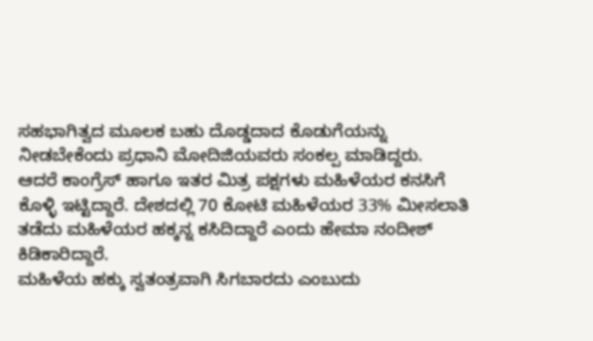ಸಹಭಾಗಿತ್ವದ ಮೂಲಕ ಬಹು ದೊಡ್ಡದಾದ ಕೊಡುಗೆಯನ್ನು ನೀಡಬೇಕೆಂದು ಪ್ರಧಾನಿ ಮೋದಿಜಿಯವರು ಸಂಕಲ್ಪ ಮಾಡಿದ್ದರು.
ಆದರೆ ಕಾಂಗ್ರೆಸ್ ಹಾಗೂ ಇತರ ಮಿತ್ರ ಪಕ್ಷಗಳು ಮಹಿಳೆಯರ ಕನಸಿಗೆ ಕೊಳ್ಳಿ ಇಟ್ಟಿದ್ದಾರೆ. ದೇಶದಲ್ಲಿ 70 ಕೋಟಿ ಮಹಿಳೆಯರ 33% ಮೀಸಲಾತಿ ತಡೆದು ಮಹಿಳೆಯರ ಹಕ್ಕನ್ನ ಕಸಿದಿದ್ದಾರೆ ಎಂದು ಹೇಮಾ ನಂದೀಶ್ ಕಿಡಿಕಾರಿದ್ದಾರೆ.
ಮಹಿಳೆಯ ಹಕ್ಕು ಸ್ವತಂತ್ರವಾಗಿ ಸಿಗಬಾರದು ಎಂಬುದು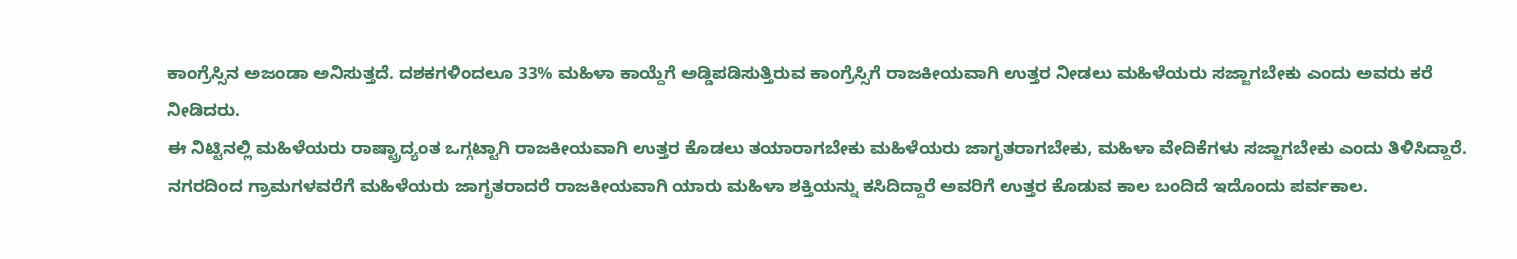ಕಾಂಗ್ರೆಸ್ಸಿನ ಅಜಂಡಾ ಅನಿಸುತ್ತದೆ. ದಶಕಗಳಿಂದಲೂ 33% ಮಹಿಳಾ ಕಾಯ್ದೆಗೆ ಅಡ್ಡಿಪಡಿಸುತ್ತಿರುವ ಕಾಂಗ್ರೆಸ್ಸಿಗೆ ರಾಜಕೀಯವಾಗಿ ಉತ್ತರ ನೀಡಲು ಮಹಿಳೆಯರು ಸಜ್ಜಾಗಬೇಕು ಎಂದು ಅವರು ಕರೆ ನೀಡಿದರು.
ಈ ನಿಟ್ಟಿನಲ್ಲಿ ಮಹಿಳೆಯರು ರಾಷ್ಟ್ರಾದ್ಯಂತ ಒಗ್ಗಟ್ಟಾಗಿ ರಾಜಕೀಯವಾಗಿ ಉತ್ತರ ಕೊಡಲು ತಯಾರಾಗಬೇಕು ಮಹಿಳೆಯರು ಜಾಗೃತರಾಗಬೇಕು, ಮಹಿಳಾ ವೇದಿಕೆಗಳು ಸಜ್ಜಾಗಬೇಕು ಎಂದು ತಿಳಿಸಿದ್ದಾರೆ.
ನಗರದಿಂದ ಗ್ರಾಮಗಳವರೆಗೆ ಮಹಿಳೆಯರು ಜಾಗೃತರಾದರೆ ರಾಜಕೀಯವಾಗಿ ಯಾರು ಮಹಿಳಾ ಶಕ್ತಿಯನ್ನು ಕಸಿದಿದ್ದಾರೆ ಅವರಿಗೆ ಉತ್ತರ ಕೊಡುವ ಕಾಲ ಬಂದಿದೆ ಇದೊಂದು ಪರ್ವಕಾಲ.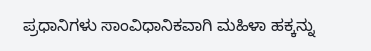ಪ್ರಧಾನಿಗಳು ಸಾಂವಿಧಾನಿಕವಾಗಿ ಮಹಿಳಾ ಹಕ್ಕನ್ನು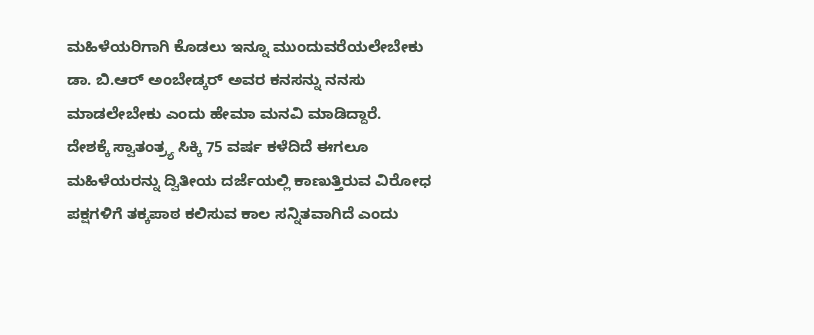ಮಹಿಳೆಯರಿಗಾಗಿ ಕೊಡಲು ಇನ್ನೂ ಮುಂದುವರೆಯಲೇಬೇಕು ಡಾ. ಬಿ.ಆರ್ ಅಂಬೇಡ್ಕರ್ ಅವರ ಕನಸನ್ನು ನನಸು ಮಾಡಲೇಬೇಕು ಎಂದು ಹೇಮಾ ಮನವಿ ಮಾಡಿದ್ದಾರೆ.
ದೇಶಕ್ಕೆ ಸ್ವಾತಂತ್ರ್ಯ ಸಿಕ್ಕಿ 75 ವರ್ಷ ಕಳೆದಿದೆ ಈಗಲೂ ಮಹಿಳೆಯರನ್ನು ದ್ವಿತೀಯ ದರ್ಜೆಯಲ್ಲಿ ಕಾಣುತ್ತಿರುವ ವಿರೋಧ ಪಕ್ಷಗಳಿಗೆ ತಕ್ಕಪಾಠ ಕಲಿಸುವ ಕಾಲ ಸನ್ನಿತವಾಗಿದೆ ಎಂದು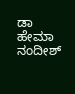ಡಾ ಹೇಮಾ ನಂದೀಶ್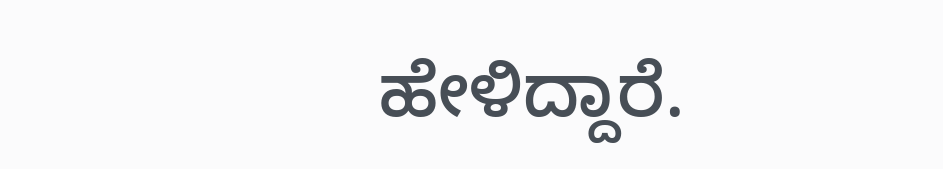ಹೇಳಿದ್ದಾರೆ.